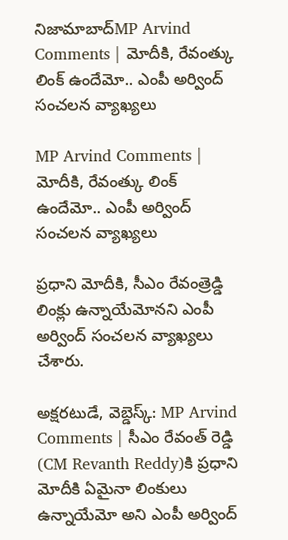నిజామాబాద్MP Arvind Comments | మోదీకి, రేవంత్కు లింక్ ఉందేమో.. ఎంపీ అర్వింద్ సంచలన వ్యాఖ్యలు

MP Arvind Comments | మోదీకి, రేవంత్కు లింక్ ఉందేమో.. ఎంపీ అర్వింద్ సంచలన వ్యాఖ్యలు

ప్రధాని మోదీకి, సీఎం రేవంత్రెడ్డి లింక్లు ఉన్నాయేమోనని ఎంపీ అర్వింద్ సంచలన వ్యాఖ్యలు చేశారు.

అక్షరటుడే, వెబ్డెస్క్: MP Arvind Comments | సీఎం రేవంత్ రెడ్డి (CM Revanth Reddy)కి ప్రధాని మోదీకి ఏమైనా లింకులు ఉన్నాయేమో అని ఎంపీ అర్వింద్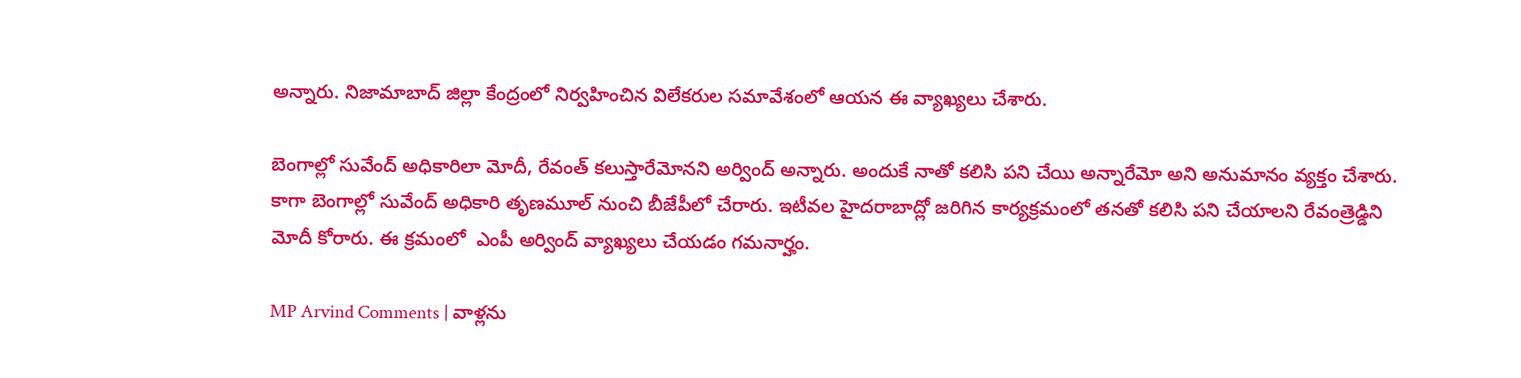అన్నారు. నిజామాబాద్ జిల్లా కేంద్రంలో నిర్వహించిన విలేకరుల సమావేశంలో ఆయన ఈ వ్యాఖ్యలు చేశారు.

బెంగాల్లో సువేంద్ అధికారిలా మోదీ, రేవంత్ కలుస్తారేమోనని అర్వింద్ అన్నారు. అందుకే నాతో కలిసి పని చేయి అన్నారేమో అని అనుమానం వ్యక్తం చేశారు. కాగా బెంగాల్లో సువేంద్ అధికారి తృణమూల్ నుంచి బీజేపీలో చేరారు. ఇటీవల హైదరాబాద్లో జరిగిన కార్యక్రమంలో తనతో కలిసి పని చేయాలని రేవంత్రెడ్డిని మోదీ కోరారు. ఈ క్రమంలో  ఎంపీ అర్వింద్ వ్యాఖ్యలు చేయడం గమనార్హం.

MP Arvind Comments | వాళ్లను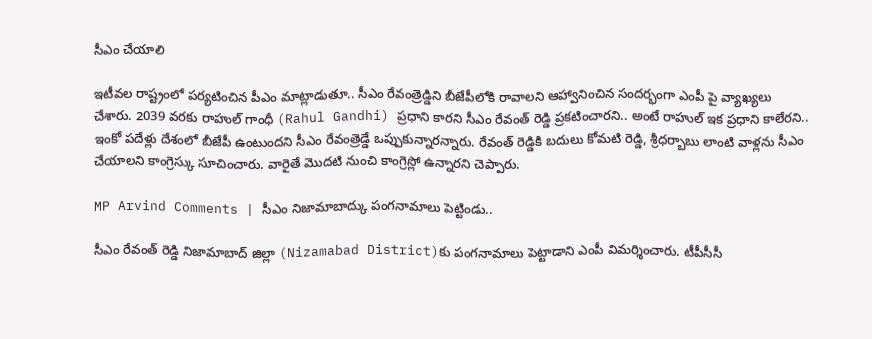సీఎం చేయాలి

ఇటీవల రాష్ట్రంలో పర్యటించిన పీఎం మాట్లాడుతూ.. సీఎం రేవంత్రెడ్డిని బీజేపీలోకి రావాలని ఆహ్వానించిన సందర్భంగా ఎంపీ పై వ్యాఖ్యలు చేశారు. 2039 వరకు రాహుల్ గాంధీ (Rahul Gandhi) ప్రధాని కారని సీఎం రేవంత్ రెడ్డి ప్రకటించారని.. అంటే రాహుల్ ఇక ప్రధాని కాలేరని.. ఇంకో పదేళ్లు దేశంలో బీజేపీ ఉంటుందని సీఎం రేవంత్రెడ్డే ఒప్పుకున్నారన్నారు. రేవంత్ రెడ్డికి బదులు కోమటి రెడ్డి, శ్రీధర్బాబు లాంటి వాళ్లను సీఎం చేయాలని కాంగ్రెస్కు సూచించారు. వారైతే మొదటి నుంచి కాంగ్రెస్లో ఉన్నారని చెప్పారు.

MP Arvind Comments | సీఎం నిజామాబాద్కు పంగనామాలు పెట్టిండు..

సీఎం రేవంత్ రెడ్డి నిజామాబాద్ జిల్లా (Nizamabad District)కు పంగనామాలు పెట్టాడాని ఎంపీ విమర్శించారు. టీపీసీసీ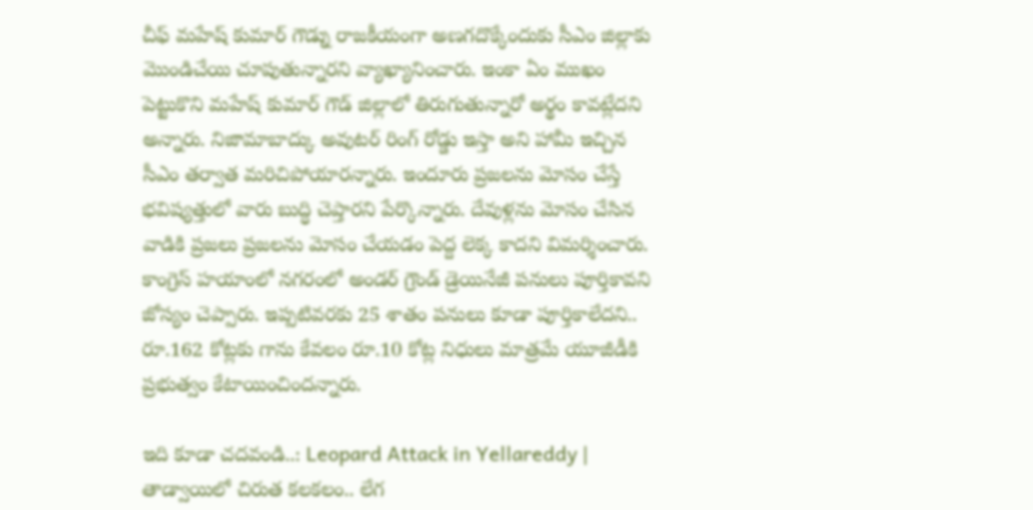చీఫ్ మహేష్ కుమార్ గౌడ్ను రాజకీయంగా అణగదొక్కేందుకు సీఎం జిల్లాకు మొండిచేయి చూపుతున్నారని వ్యాఖ్యానించారు. ఇంకా ఏం ముఖం పెట్టుకొని మహేష్ కుమార్ గౌడ్ జిల్లాలో తిరుగుతున్నారో అర్థం కావట్లేదని అన్నారు. నిజామాబాద్కు అవుటర్ రింగ్ రోడ్డు ఇస్తా అని హామీ ఇచ్చిన సీఎం తర్వాత మరిచిపోయారన్నారు. ఇందూరు ప్రజలను మోసం చేస్తే భవిష్యత్తులో వారు బుద్ధి చెప్తారని పేర్కొన్నారు. దేవుళ్లను మోసం చేసిన వాడికి ప్రజలు ప్రజలను మోసం చేయడం పెద్ద లెక్క కాదని విమర్శించారు. కాంగ్రెస్ హయాంలో నగరంలో అండర్ గ్రౌండ్ డ్రెయినేజీ పనులు పూర్తికావని జోస్యం చెప్పారు. ఇప్పటివరకు 25 శాతం పనులు కూడా పూర్తికాలేదని.. రూ.162 కోట్లకు గాను కేవలం రూ.10 కోట్ల నిధులు మాత్రమే యూజీడీకి ప్రభుత్వం కేటాయించిందన్నారు.

ఇది కూడా చదవండి..: Leopard Attack in Yellareddy | తాడ్వాయిలో చిరుత కలకలం.. లేగ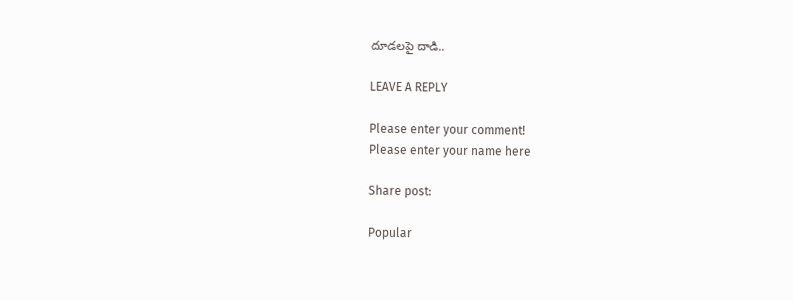దూడలపై దాడి..

LEAVE A REPLY

Please enter your comment!
Please enter your name here

Share post:

Popular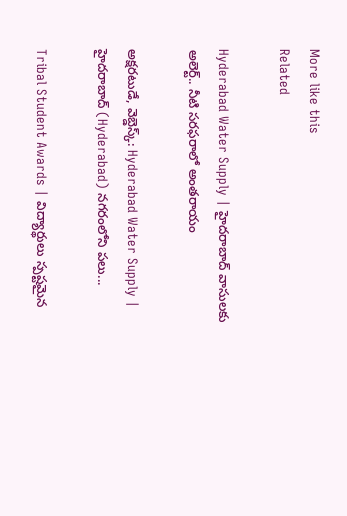More like this
Related

Hyderabad Water Supply | హైదరాబాద్ వాసులకు అలెర్ట్.. నీటి సరఫరాలో అంతరాయం

అక్షరటుడే, వెబ్డెస్క్: Hyderabad Water Supply | హైదరాబాద్ (Hyderabad) నగరంలోని పలు...

Tribal Student Awards | విద్యార్థులు స్పష్టమైన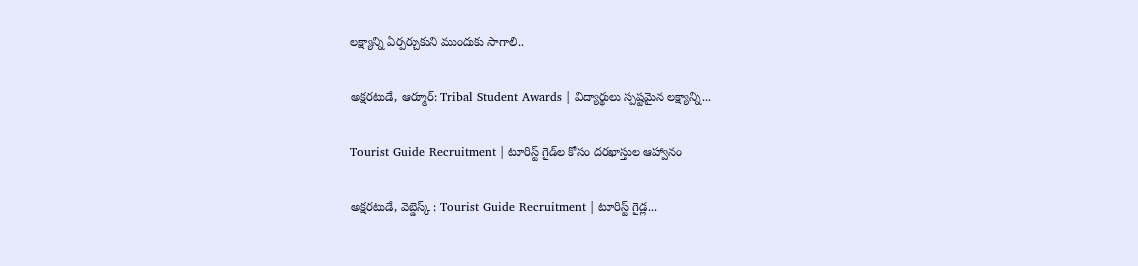లక్ష్యాన్ని ఏర్పర్చుకుని ముందుకు సాగాలి..

అక్షరటుడే, ఆర్మూర్: Tribal Student Awards | విద్యార్థులు స్పష్టమైన లక్ష్యాన్ని...

Tourist Guide Recruitment | టూరిస్ట్ గైడ్‌ల కోసం దరఖాస్తుల ఆహ్వానం

అక్షరటుడే, వెబ్డెస్క్ : Tourist Guide Recruitment | టూరిస్ట్ గైడ్ల...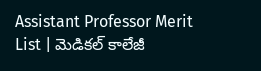Assistant Professor Merit List | మెడికల్ కాలేజీ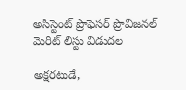అసిస్టెంట్ ప్రొఫెసర్ ప్రొవిజనల్ మెరిట్ లిస్టు విడుదల

అక్షరటుడే,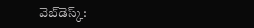వెబ్‌డెస్క్‌: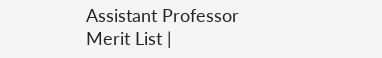Assistant Professor Merit List |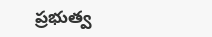ప్రభుత్వ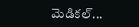మెడికల్...